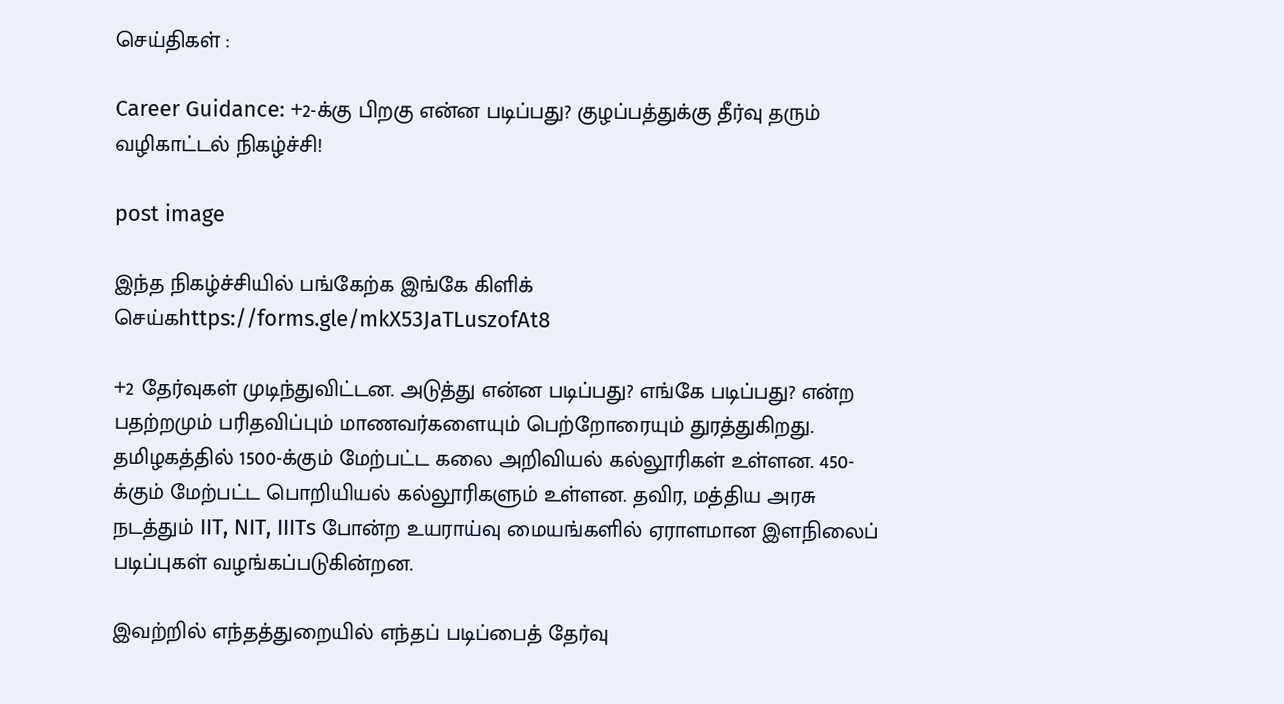செய்திகள் :

Career Guidance: +2-க்கு பிறகு என்ன படிப்பது? குழப்பத்துக்கு தீர்வு தரும் வழிகாட்டல் நிகழ்ச்சி!

post image

இந்த நிகழ்ச்சியில் பங்கேற்க இங்கே கிளிக் செய்கhttps://forms.gle/mkX53JaTLuszofAt8

+2 தேர்வுகள் முடிந்துவிட்டன. அடுத்து என்ன படிப்பது? எங்கே படிப்பது? என்ற பதற்றமும் பரிதவிப்பும் மாணவர்களையும் பெற்றோரையும் துரத்துகிறது. தமிழகத்தில் 1500-க்கும் மேற்பட்ட கலை அறிவியல் கல்லூரிகள் உள்ளன. 450-க்கும் மேற்பட்ட பொறியியல் கல்லூரிகளும் உள்ளன. தவிர, மத்திய அரசு நடத்தும் IIT, NIT, IIITs போன்ற உயராய்வு மையங்களில் ஏராளமான இளநிலைப் படிப்புகள் வழங்கப்படுகின்றன.

இவற்றில் எந்தத்துறையில் எந்தப் படிப்பைத் தேர்வு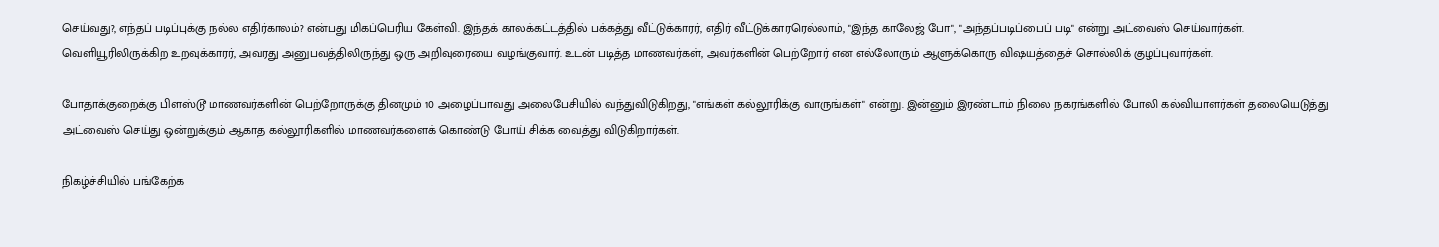செய்வது?, எந்தப் படிப்புக்கு நல்ல எதிர்காலம்? என்பது மிகப்பெரிய கேள்வி. இந்தக் காலக்கட்டத்தில் பக்கத்து வீட்டுக்காரர், எதிர் வீட்டுக்காரரெல்லாம், "இந்த காலேஜ் போ", "அந்தப்படிப்பைப் படி" என்று அட்வைஸ் செய்வார்கள். வெளியூரிலிருக்கிற உறவுக்காரர், அவரது அனுபவத்திலிருந்து ஒரு அறிவுரையை வழங்குவார். உடன் படித்த மாணவர்கள், அவர்களின் பெற்றோர் என எல்லோரும் ஆளுக்கொரு விஷயத்தைச் சொல்லிக் குழப்புவார்கள்.

போதாக்குறைக்கு பிளஸ்டூ மாணவர்களின் பெற்றோருக்கு தினமும் 10 அழைப்பாவது அலைபேசியில் வந்துவிடுகிறது, "எங்கள் கல்லூரிக்கு வாருங்கள்" என்று. இன்னும் இரண்டாம் நிலை நகரங்களில் போலி கல்வியாளர்கள் தலையெடுத்து அட்வைஸ் செய்து ஒன்றுக்கும் ஆகாத கல்லூரிகளில் மாணவர்களைக் கொண்டு போய் சிக்க வைத்து விடுகிறார்கள்.

நிகழ்ச்சியில் பங்கேற்க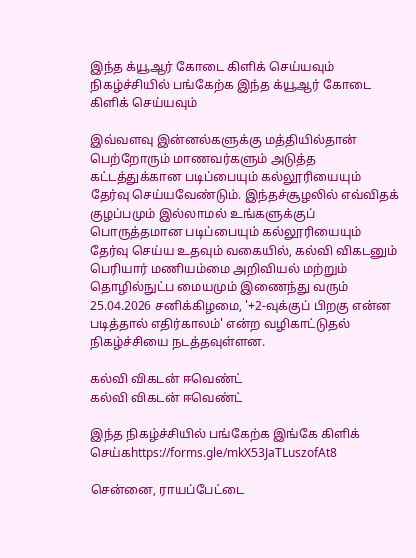இந்த க்யூஆர் கோடை கிளிக் செய்யவும்
நிகழ்ச்சியில் பங்கேற்க இந்த க்யூஆர் கோடை கிளிக் செய்யவும்

இவ்வளவு இன்னல்களுக்கு மத்தியில்தான் பெற்றோரும் மாணவர்களும் அடுத்த கட்டத்துக்கான படிப்பையும் கல்லூரியையும் தேர்வு செய்யவேண்டும். இந்தச்சூழலில் எவ்விதக் குழப்பமும் இல்லாமல் உங்களுக்குப் பொருத்தமான படிப்பையும் கல்லூரியையும் தேர்வு செய்ய உதவும் வகையில், கல்வி விகடனும் பெரியார் மணியம்மை அறிவியல் மற்றும் தொழில்நுட்ப மையமும் இணைந்து வரும் 25.04.2026 சனிக்கிழமை, '+2-வுக்குப் பிறகு என்ன படித்தால் எதிர்காலம்' என்ற வழிகாட்டுதல் நிகழ்ச்சியை நடத்தவுள்ளன.

கல்வி விகடன் ஈவெண்ட்
கல்வி விகடன் ஈவெண்ட்

இந்த நிகழ்ச்சியில் பங்கேற்க இங்கே கிளிக் செய்கhttps://forms.gle/mkX53JaTLuszofAt8

சென்னை, ராயப்பேட்டை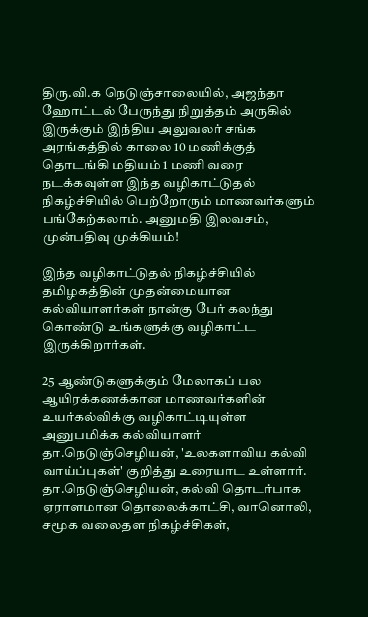திரு.வி.க நெடுஞ்சாலையில், அஜந்தா ஹோட்டல் பேருந்து நிறுத்தம் அருகில் இருக்கும் இந்திய அலுவலர் சங்க அரங்கத்தில் காலை 10 மணிக்குத் தொடங்கி மதியம் 1 மணி வரை நடக்கவுள்ள இந்த வழிகாட்டுதல் நிகழ்ச்சியில் பெற்றோரும் மாணவர்களும் பங்கேற்கலாம். அனுமதி இலவசம், முன்பதிவு முக்கியம்!

இந்த வழிகாட்டுதல் நிகழ்ச்சியில் தமிழகத்தின் முதன்மையான கல்வியாளர்கள் நான்கு பேர் கலந்து கொண்டு உங்களுக்கு வழிகாட்ட இருக்கிறார்கள்.

25 ஆண்டுகளுக்கும் மேலாகப் பல ஆயிரக்கணக்கான மாணவர்களின் உயர்கல்விக்கு வழிகாட்டியுள்ள அனுபமிக்க கல்வியாளர் தா.நெடுஞ்செழியன், 'உலகளாவிய கல்வி வாய்ப்புகள்' குறித்து உரையாட உள்ளார். தா.நெடுஞ்செழியன், கல்வி தொடர்பாக ஏராளமான தொலைக்காட்சி, வானொலி, சமூக வலைதள நிகழ்ச்சிகள்,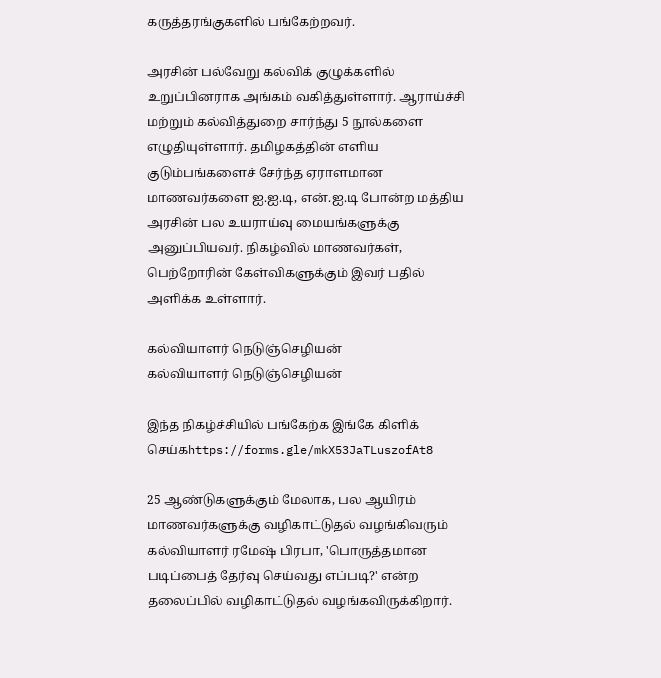கருத்தரங்குகளில் பங்கேற்றவர்.

அரசின் பல்வேறு கல்விக் குழுக்களில் உறுப்பினராக அங்கம் வகித்துள்ளார். ஆராய்ச்சி மற்றும் கல்வித்துறை சார்ந்து 5 நூல்களை எழுதியுள்ளார். தமிழகத்தின் எளிய குடும்பங்களைச் சேர்ந்த ஏராளமான மாணவர்களை ஐ.ஐ.டி, என்.ஐ.டி போன்ற மத்திய அரசின் பல உயராய்வு மையங்களுக்கு அனுப்பியவர். நிகழ்வில் மாணவர்கள், பெற்றோரின் கேள்விகளுக்கும் இவர் பதில் அளிக்க உள்ளார்.

கல்வியாளர் நெடுஞ்செழியன்
கல்வியாளர் நெடுஞ்செழியன்

இந்த நிகழ்ச்சியில் பங்கேற்க இங்கே கிளிக் செய்கhttps://forms.gle/mkX53JaTLuszofAt8

25 ஆண்டுகளுக்கும் மேலாக, பல ஆயிரம் மாணவர்களுக்கு வழிகாட்டுதல் வழங்கிவரும் கல்வியாளர் ரமேஷ் பிரபா, 'பொருத்தமான படிப்பைத் தேர்வு செய்வது எப்படி?' என்ற தலைப்பில் வழிகாட்டுதல் வழங்கவிருக்கிறார்.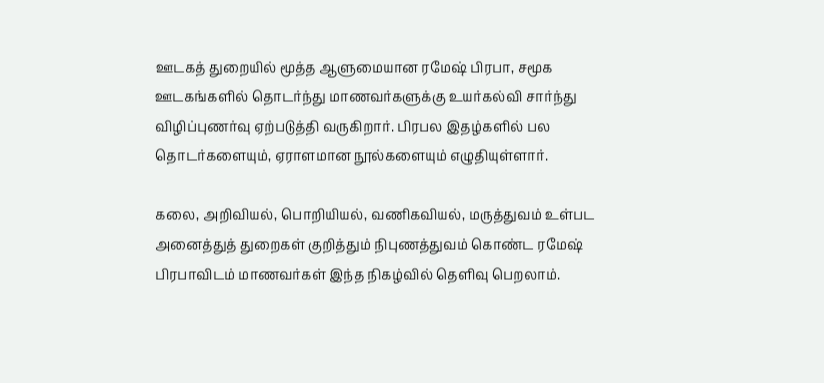ஊடகத் துறையில் மூத்த ஆளுமையான ரமேஷ் பிரபா, சமூக ஊடகங்களில் தொடர்ந்து மாணவர்களுக்கு உயர்கல்வி சார்ந்து விழிப்புணர்வு ஏற்படுத்தி வருகிறார். பிரபல இதழ்களில் பல தொடர்களையும், ஏராளமான நூல்களையும் எழுதியுள்ளார்.

கலை, அறிவியல், பொறியியல், வணிகவியல், மருத்துவம் உள்பட அனைத்துத் துறைகள் குறித்தும் நிபுணத்துவம் கொண்ட ரமேஷ் பிரபாவிடம் மாணவர்கள் இந்த நிகழ்வில் தெளிவு பெறலாம்.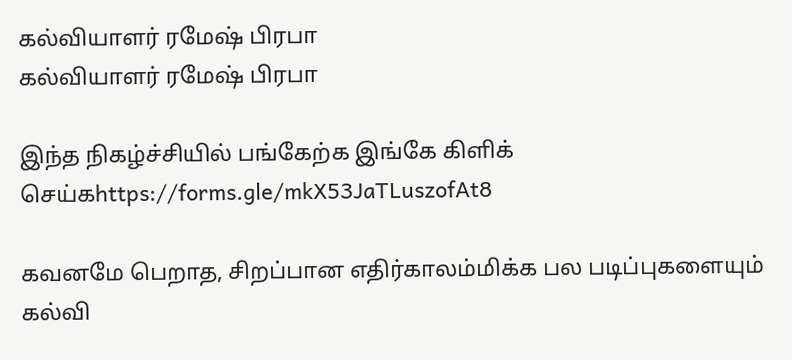கல்வியாளர் ரமேஷ் பிரபா
கல்வியாளர் ரமேஷ் பிரபா

இந்த நிகழ்ச்சியில் பங்கேற்க இங்கே கிளிக் செய்கhttps://forms.gle/mkX53JaTLuszofAt8

கவனமே பெறாத, சிறப்பான எதிர்காலம்மிக்க பல படிப்புகளையும் கல்வி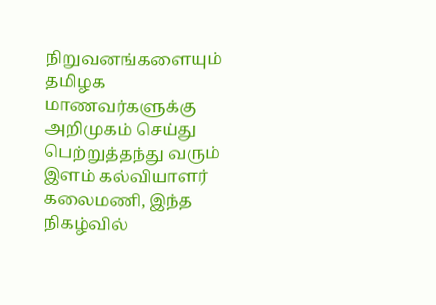நிறுவனங்களையும் தமிழக மாணவர்களுக்கு அறிமுகம் செய்து பெற்றுத்தந்து வரும் இளம் கல்வியாளர் கலைமணி, இந்த நிகழ்வில்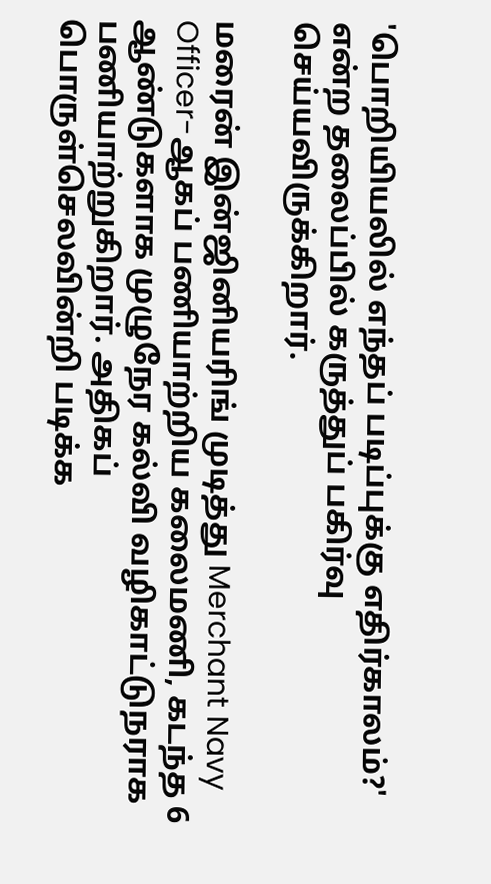'பொறியியலில் எந்தப் படிப்புக்கு எதிர்காலம்?' என்ற தலைப்பில் கருத்துப் பகிர்வு செய்யவிருக்கிறார்.

மரைன் இன்ஜினியரிங் முடித்து Merchant Navy Officer-ஆகப் பணியாற்றிய கலைமணி, கடந்த 6 ஆண்டுகளாக முழுநேர கல்வி வழிகாட்டுநராக பணியாற்றுகிறார். அதிகப் பொருள்செலவின்றி படிக்க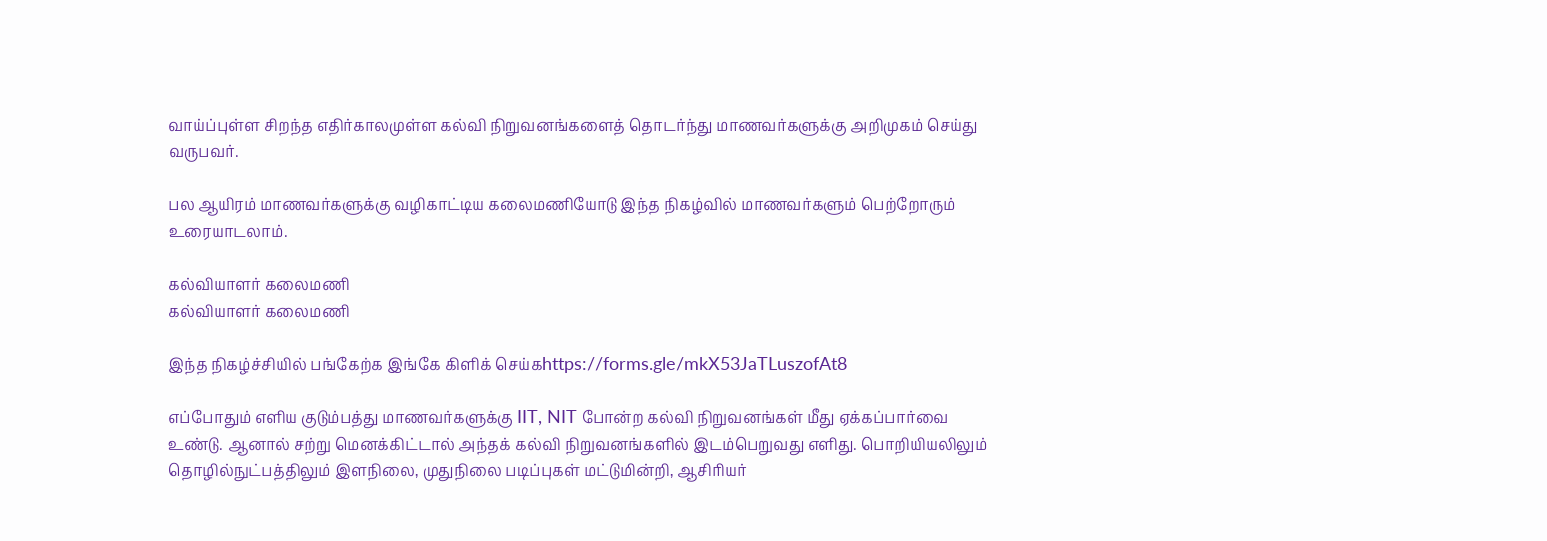வாய்ப்புள்ள சிறந்த எதிர்காலமுள்ள கல்வி நிறுவனங்களைத் தொடர்ந்து மாணவர்களுக்கு அறிமுகம் செய்து வருபவர்.

பல ஆயிரம் மாணவர்களுக்கு வழிகாட்டிய கலைமணியோடு இந்த நிகழ்வில் மாணவர்களும் பெற்றோரும் உரையாடலாம்.

கல்வியாளர் கலைமணி
கல்வியாளர் கலைமணி

இந்த நிகழ்ச்சியில் பங்கேற்க இங்கே கிளிக் செய்கhttps://forms.gle/mkX53JaTLuszofAt8

எப்போதும் எளிய குடும்பத்து மாணவர்களுக்கு IIT, NIT போன்ற கல்வி நிறுவனங்கள் மீது ஏக்கப்பார்வை உண்டு. ஆனால் சற்று மெனக்கிட்டால் அந்தக் கல்வி நிறுவனங்களில் இடம்பெறுவது எளிது. பொறியியலிலும் தொழில்நுட்பத்திலும் இளநிலை, முதுநிலை படிப்புகள் மட்டுமின்றி, ஆசிரியர்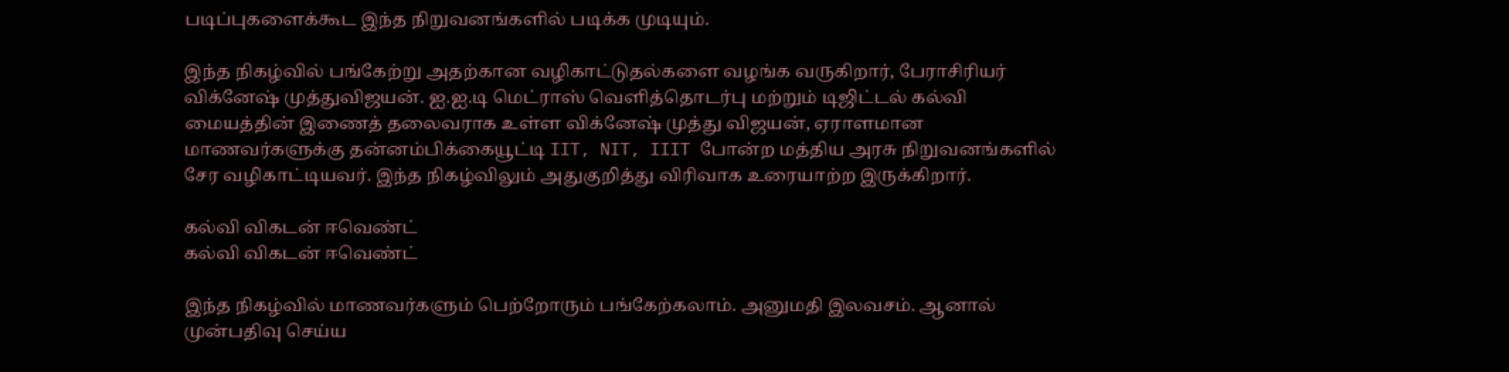படிப்புகளைக்கூட இந்த நிறுவனங்களில் படிக்க முடியும்.

இந்த நிகழ்வில் பங்கேற்று அதற்கான வழிகாட்டுதல்களை வழங்க வருகிறார், பேராசிரியர் விக்னேஷ் முத்துவிஜயன். ஐ.ஐ.டி மெட்ராஸ் வெளித்தொடர்பு மற்றும் டிஜிட்டல் கல்வி மையத்தின் இணைத் தலைவராக உள்ள விக்னேஷ் முத்து விஜயன், ஏராளமான மாணவர்களுக்கு தன்னம்பிக்கையூட்டி IIT, NIT, IIIT போன்ற மத்திய அரசு நிறுவனங்களில் சேர வழிகாட்டியவர். இந்த நிகழ்விலும் அதுகுறித்து விரிவாக உரையாற்ற இருக்கிறார்.

கல்வி விகடன் ஈவெண்ட்
கல்வி விகடன் ஈவெண்ட்

இந்த நிகழ்வில் மாணவர்களும் பெற்றோரும் பங்கேற்கலாம். அனுமதி இலவசம். ஆனால் முன்பதிவு செய்ய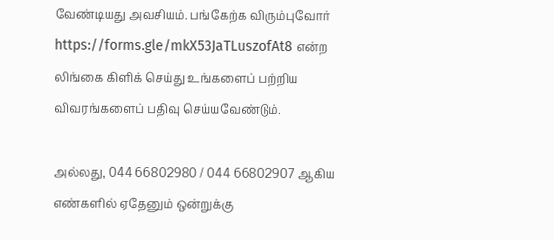வேண்டியது அவசியம். பங்கேற்க விரும்புவோர் https://forms.gle/mkX53JaTLuszofAt8 என்ற லிங்கை கிளிக் செய்து உங்களைப் பற்றிய விவரங்களைப் பதிவு செய்யவேண்டும்.

அல்லது, 044 66802980 / 044 66802907 ஆகிய எண்களில் ஏதேனும் ஒன்றுக்கு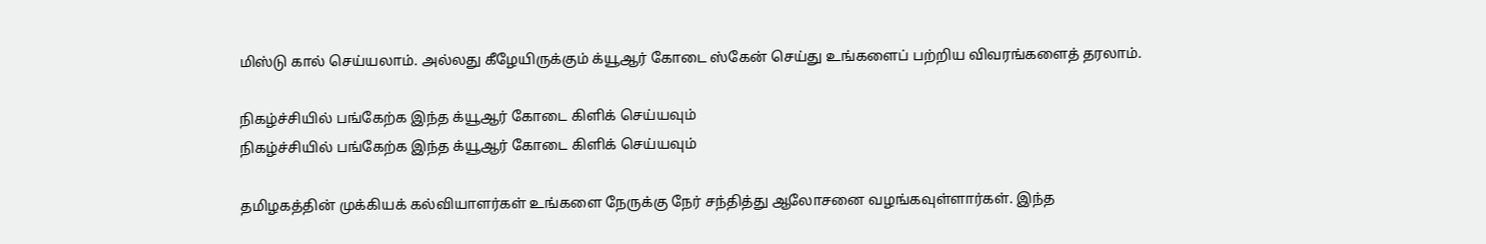மிஸ்டு கால் செய்யலாம். அல்லது கீழேயிருக்கும் க்யூஆர் கோடை ஸ்கேன் செய்து உங்களைப் பற்றிய விவரங்களைத் தரலாம்.

நிகழ்ச்சியில் பங்கேற்க இந்த க்யூஆர் கோடை கிளிக் செய்யவும்
நிகழ்ச்சியில் பங்கேற்க இந்த க்யூஆர் கோடை கிளிக் செய்யவும்

தமிழகத்தின் முக்கியக் கல்வியாளர்கள் உங்களை நேருக்கு நேர் சந்தித்து ஆலோசனை வழங்கவுள்ளார்கள். இந்த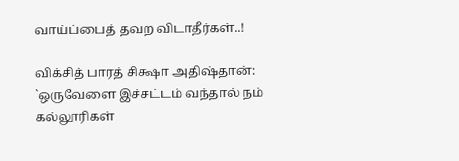வாய்ப்பைத் தவற விடாதீர்கள்..!

விக்சித் பாரத் சிக்ஷா அதிஷ்தான்: `ஒருவேளை இச்சட்டம் வந்தால் நம் கல்லூரிகள்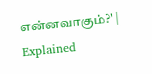என்னவாகும்?' | Explained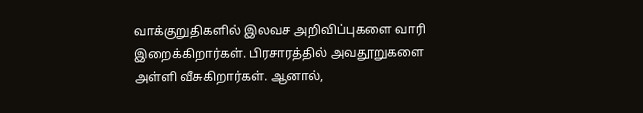வாக்குறுதிகளில் இலவச அறிவிப்புகளை வாரி இறைக்கிறார்கள். பிரசாரத்தில் அவதூறுகளை அள்ளி வீசுகிறார்கள். ஆனால்,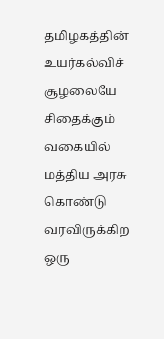தமிழகத்தின் உயர்கல்விச் சூழலையே சிதைக்கும் வகையில் மத்திய அரசு கொண்டு வரவிருக்கிற ஒரு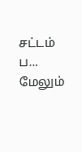சட்டம் ப... மேலும்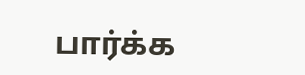பார்க்க